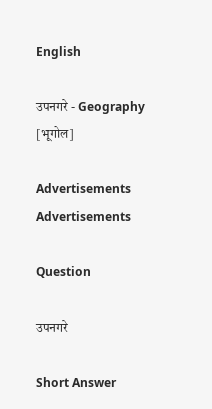English

उपनगरे - Geography [भूगोल]

Advertisements
Advertisements

Question

उपनगरे

Short Answer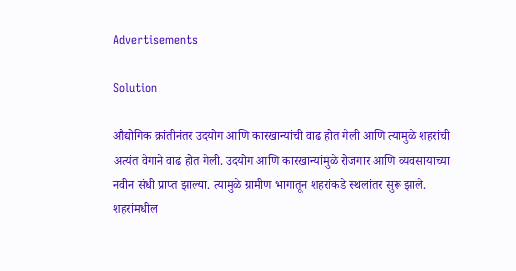Advertisements

Solution

औद्योगिक क्रांतीनंतर उदयोग आणि कारखान्यांची वाढ होत गेली आणि त्यामुळे शहरांची अत्यंत वेगाने वाढ होत गेली. उदयोग आणि कारखान्यांमुळे रोजगार आणि व्यवसायाच्या नवीन संधी प्राप्त झाल्या. त्यामुळे ग्रामीण भागातून शहरांकडे स्थलांतर सुरू झाले. शहरांमधील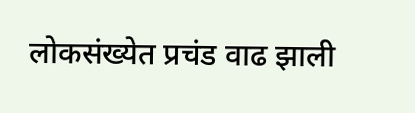लोकसंख्येत प्रचंड वाढ झाली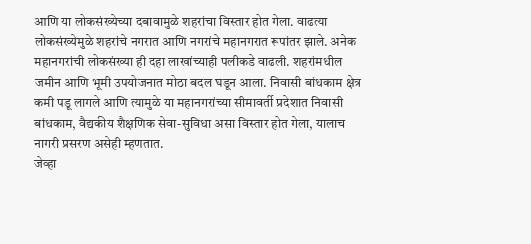आणि या लोकसंख्येच्या दबावामुळे शहरांचा विस्तार होत गेला. वाढत्या लोकसंख्येमुळे शहरांचे नगरात आणि नगरांचे महानगरात रूपांतर झाले. अनेक महानगरांची लोकसंख्या ही दहा लाखांच्याही पलीकडे वाढली. शहरांमधील जमीन आणि भूमी उपयोजनात मोठा बदल घडून आला. निवासी बांधकाम क्षेत्र कमी पडू लागले आणि त्यामुळे या महानगरांच्या सीमावर्ती प्रदेशात निवासी बांधकाम, वैद्यकीय शैक्षणिक सेवा-सुविधा असा विस्तार होत गेला, यालाच नागरी प्रसरण असेही म्हणतात.
जेव्हा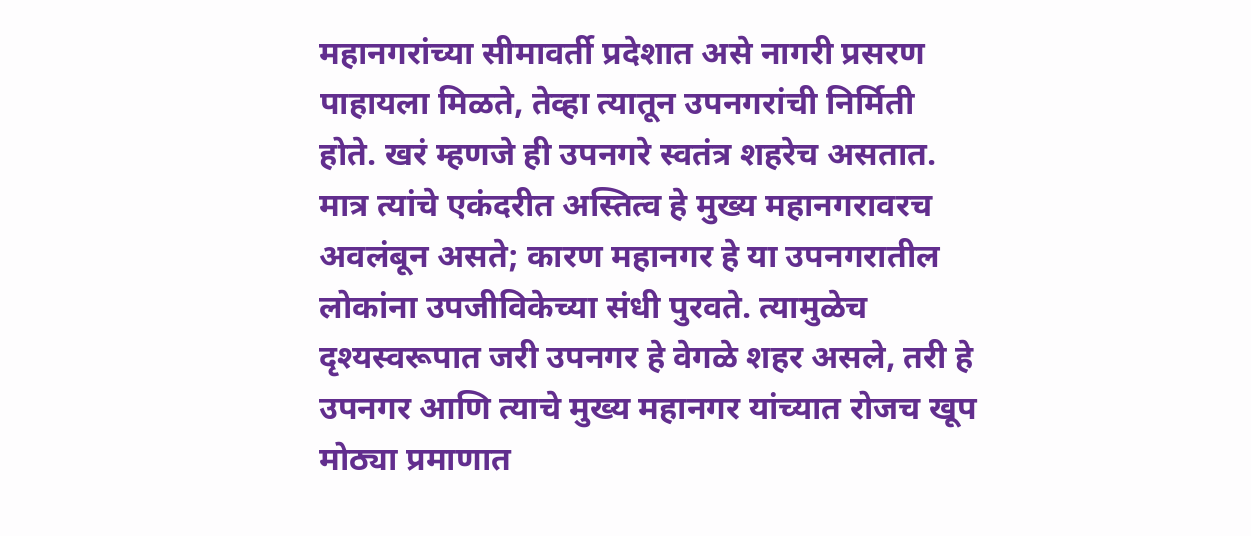महानगरांच्या सीमावर्ती प्रदेशात असे नागरी प्रसरण पाहायला मिळते, तेव्हा त्यातून उपनगरांची निर्मिती होते. खरं म्हणजे ही उपनगरे स्वतंत्र शहरेच असतात. मात्र त्यांचे एकंदरीत अस्तित्व हे मुख्य महानगरावरच अवलंबून असते; कारण महानगर हे या उपनगरातील लोकांना उपजीविकेच्या संधी पुरवते. त्यामुळेच दृश्यस्वरूपात जरी उपनगर हे वेगळे शहर असले, तरी हे उपनगर आणि त्याचे मुख्य महानगर यांच्यात रोजच खूप मोठ्या प्रमाणात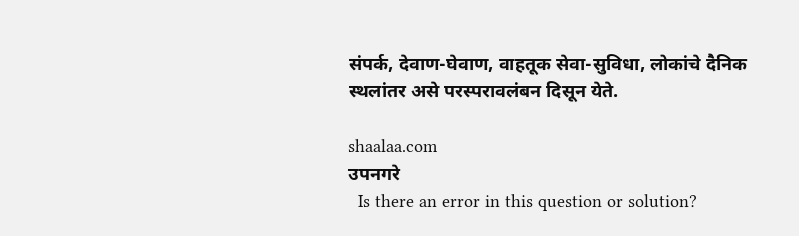संपर्क, देवाण-घेवाण, वाहतूक सेवा-सुविधा, लोकांचे दैनिक स्थलांतर असे परस्परावलंबन दिसून येते.

shaalaa.com
उपनगरे
  Is there an error in this question or solution?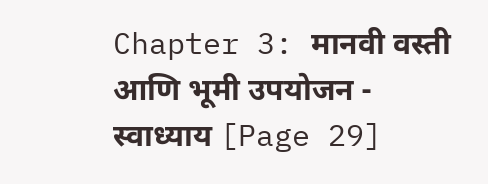Chapter 3: मानवी वस्ती आणि भूमी उपयोजन - स्वाध्याय [Page 29]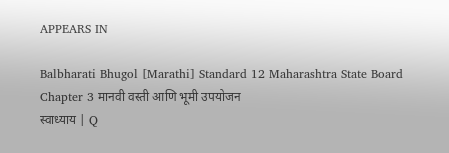APPEARS IN

Balbharati Bhugol [Marathi] Standard 12 Maharashtra State Board
Chapter 3 मानवी वस्ती आणि भूमी उपयोजन
स्वाध्याय | Q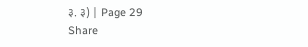३. ३) | Page 29
Share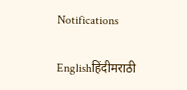Notifications

Englishहिंदीमराठी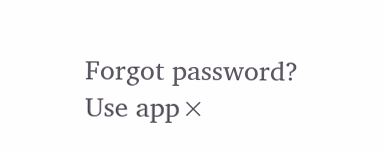Forgot password?
Use app×